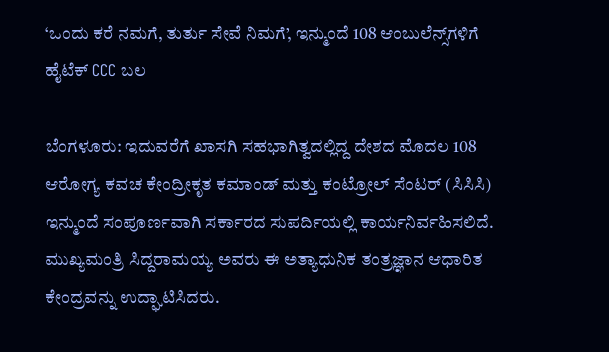‘ಒಂದು ಕರೆ ನಮಗೆ, ತುರ್ತು ಸೇವೆ ನಿಮಗೆ’, ಇನ್ಮುಂದೆ 108 ಆಂಬುಲೆನ್ಸ್‌ಗಳಿಗೆ ಹೈಟೆಕ್‌ CCC ಬಲ

ಬೆಂಗಳೂರು: ಇದುವರೆಗೆ ಖಾಸಗಿ ಸಹಭಾಗಿತ್ವದಲ್ಲಿದ್ದ ದೇಶದ ಮೊದಲ 108 ಆರೋಗ್ಯ ಕವಚ ಕೇಂದ್ರೀಕೃತ ಕಮಾಂಡ್ ಮತ್ತು ಕಂಟ್ರೋಲ್ ಸೆಂಟರ್ (ಸಿಸಿಸಿ) ಇನ್ಮುಂದೆ ಸಂಪೂರ್ಣವಾಗಿ ಸರ್ಕಾರದ ಸುಪರ್ದಿಯಲ್ಲಿ ಕಾರ್ಯನಿರ್ವಹಿಸಲಿದೆ. ಮುಖ್ಯಮಂತ್ರಿ ಸಿದ್ದರಾಮಯ್ಯ ಅವರು ಈ ಅತ್ಯಾಧುನಿಕ ತಂತ್ರಜ್ಞಾನ ಆಧಾರಿತ ಕೇಂದ್ರವನ್ನು ಉದ್ಘಾಟಿಸಿದರು.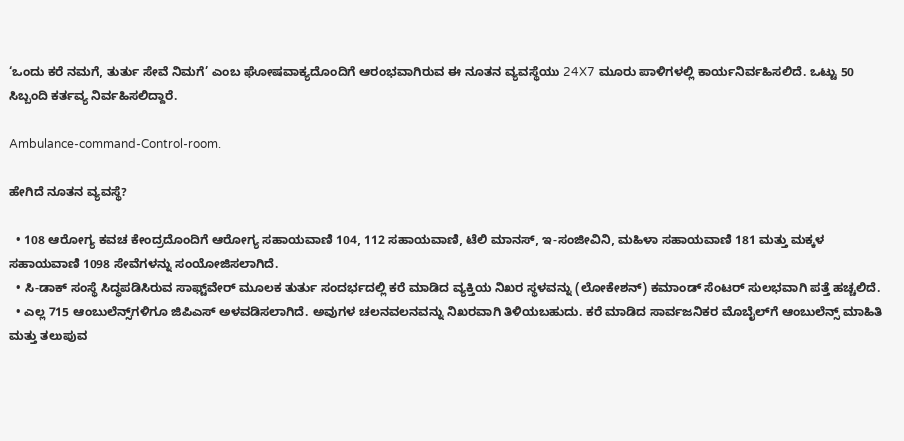‘ಒಂದು ಕರೆ ನಮಗೆ, ತುರ್ತು ಸೇವೆ ನಿಮಗೆ’ ಎಂಬ ಘೋಷವಾಕ್ಯದೊಂದಿಗೆ ಆರಂಭವಾಗಿರುವ ಈ ನೂತನ ವ್ಯವಸ್ಥೆಯು 24X7 ಮೂರು ಪಾಳಿಗಳಲ್ಲಿ ಕಾರ್ಯನಿರ್ವಹಿಸಲಿದೆ. ಒಟ್ಟು 50 ಸಿಬ್ಬಂದಿ ಕರ್ತವ್ಯ ನಿರ್ವಹಿಸಲಿದ್ದಾರೆ.

Ambulance-command-Control-room.

ಹೇಗಿದೆ ನೂತನ ವ್ಯವಸ್ಥೆ?

  • 108 ಆರೋಗ್ಯ ಕವಚ ಕೇಂದ್ರದೊಂದಿಗೆ ಆರೋಗ್ಯ ಸಹಾಯವಾಣಿ 104, 112 ಸಹಾಯವಾಣಿ, ಟೆಲಿ ಮಾನಸ್, ಇ-ಸಂಜೀವಿನಿ, ಮಹಿಳಾ ಸಹಾಯವಾಣಿ 181 ಮತ್ತು ಮಕ್ಕಳ ಸಹಾಯವಾಣಿ 1098 ಸೇವೆಗಳನ್ನು ಸಂಯೋಜಿಸಲಾಗಿದೆ.
  • ಸಿ-ಡಾಕ್ ಸಂಸ್ಥೆ ಸಿದ್ಧಪಡಿಸಿರುವ ಸಾಫ್ಟ್‌ವೇರ್ ಮೂಲಕ ತುರ್ತು ಸಂದರ್ಭದಲ್ಲಿ ಕರೆ ಮಾಡಿದ ವ್ಯಕ್ತಿಯ ನಿಖರ ಸ್ಥಳವನ್ನು (ಲೋಕೇಶನ್) ಕಮಾಂಡ್ ಸೆಂಟರ್ ಸುಲಭವಾಗಿ ಪತ್ತೆ ಹಚ್ಚಲಿದೆ.
  • ಎಲ್ಲ 715 ಆಂಬುಲೆನ್ಸ್‌ಗಳಿಗೂ ಜಿಪಿಎಸ್ ಅಳವಡಿಸಲಾಗಿದೆ. ಅವುಗಳ ಚಲನವಲನವನ್ನು ನಿಖರವಾಗಿ ತಿಳಿಯಬಹುದು. ಕರೆ ಮಾಡಿದ ಸಾರ್ವಜನಿಕರ ಮೊಬೈಲ್‌ಗೆ ಆಂಬುಲೆನ್ಸ್ ಮಾಹಿತಿ ಮತ್ತು ತಲುಪುವ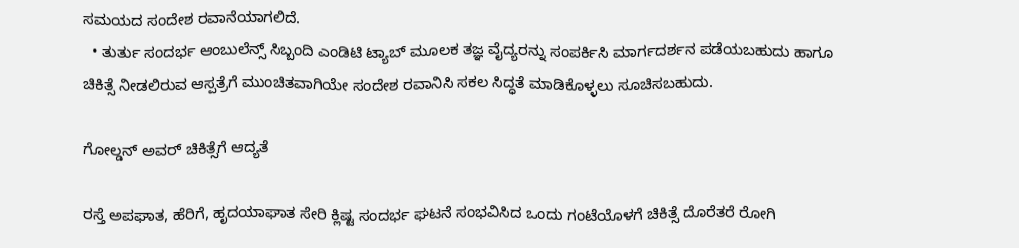ಸಮಯದ ಸಂದೇಶ ರವಾನೆಯಾಗಲಿದೆ.
  • ತುರ್ತು ಸಂದರ್ಭ ಆಂಬುಲೆನ್ಸ್ ಸಿಬ್ಬಂದಿ ಎಂಡಿಟಿ ಟ್ಯಾಬ್ ಮೂಲಕ ತಜ್ಞ ವೈದ್ಯರನ್ನು ಸಂಪರ್ಕಿಸಿ ಮಾರ್ಗದರ್ಶನ ಪಡೆಯಬಹುದು ಹಾಗೂ ಚಿಕಿತ್ಸೆ ನೀಡಲಿರುವ ಆಸ್ಪತ್ರೆಗೆ ಮುಂಚಿತವಾಗಿಯೇ ಸಂದೇಶ ರವಾನಿಸಿ ಸಕಲ ಸಿದ್ಧತೆ ಮಾಡಿಕೊಳ್ಳಲು ಸೂಚಿಸಬಹುದು.

ಗೋಲ್ಡನ್ ಅವರ್ ಚಿಕಿತ್ಸೆಗೆ ಆದ್ಯತೆ

ರಸ್ತೆ ಅಪಘಾತ, ಹೆರಿಗೆ, ಹೃದಯಾಘಾತ ಸೇರಿ ಕ್ಲಿಷ್ಟ ಸಂದರ್ಭ ಘಟನೆ ಸಂಭವಿಸಿದ ಒಂದು ಗಂಟೆಯೊಳಗೆ ಚಿಕಿತ್ಸೆ ದೊರೆತರೆ ರೋಗಿ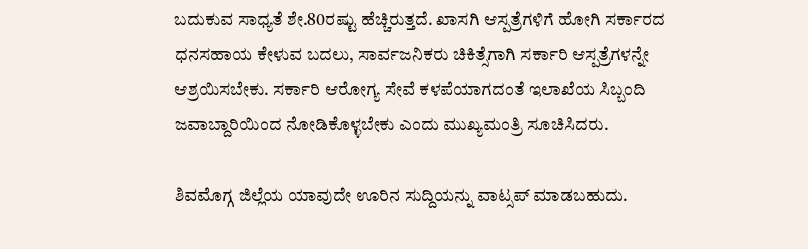ಬದುಕುವ ಸಾಧ್ಯತೆ ಶೇ.80ರಷ್ಟು ಹೆಚ್ಚಿರುತ್ತದೆ. ಖಾಸಗಿ ಆಸ್ಪತ್ರೆಗಳಿಗೆ ಹೋಗಿ ಸರ್ಕಾರದ ಧನಸಹಾಯ ಕೇಳುವ ಬದಲು, ಸಾರ್ವಜನಿಕರು ಚಿಕಿತ್ಸೆಗಾಗಿ ಸರ್ಕಾರಿ ಆಸ್ಪತ್ರೆಗಳನ್ನೇ ಆಶ್ರಯಿಸಬೇಕು. ಸರ್ಕಾರಿ ಆರೋಗ್ಯ ಸೇವೆ ಕಳಪೆಯಾಗದಂತೆ ಇಲಾಖೆಯ ಸಿಬ್ಬಂದಿ ಜವಾಬ್ದಾರಿಯಿಂದ ನೋಡಿಕೊಳ್ಳಬೇಕು ಎಂದು ಮುಖ್ಯಮಂತ್ರಿ ಸೂಚಿಸಿದರು.

ಶಿವಮೊಗ್ಗ ಜಿಲ್ಲೆಯ ಯಾವುದೇ ಊರಿನ ಸುದ್ದಿಯನ್ನು ವಾಟ್ಸಪ್‌ ಮಾಡಬಹುದು.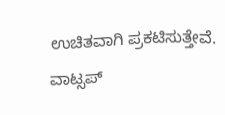ಉಚಿತವಾಗಿ ಪ್ರಕಟಿಸುತ್ತೇವೆ. ವಾಟ್ಸಪ್‌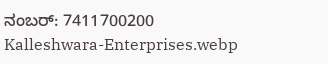ನಂಬರ್: 7411700200
Kalleshwara-Enterprises.webp